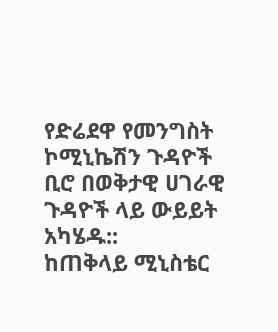የድሬደዋ የመንግስት ኮሚኒኬሽን ጉዳዮች ቢሮ በወቅታዊ ሀገራዊ ጉዳዮች ላይ ውይይት አካሄዱ::
ከጠቅላይ ሚኒስቴር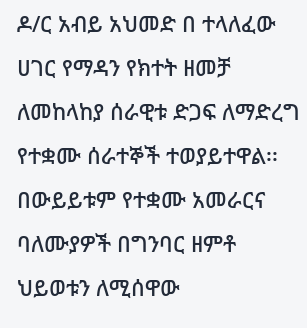ዶ/ር አብይ አህመድ በ ተላለፈው ሀገር የማዳን የክተት ዘመቻ ለመከላከያ ሰራዊቱ ድጋፍ ለማድረግ የተቋሙ ሰራተኞች ተወያይተዋል፡፡ በውይይቱም የተቋሙ አመራርና ባለሙያዎች በግንባር ዘምቶ ህይወቱን ለሚሰዋው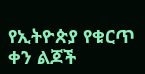የኢትዮጵያ የቁርጥ ቀን ልጆች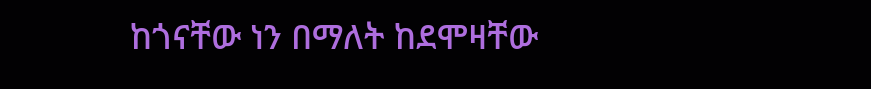ከጎናቸው ነን በማለት ከደሞዛቸው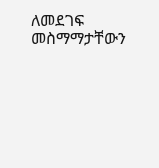ለመደገፍ መስማማታቸውን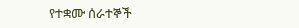የተቋሙ ሰራተኞች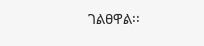ገልፀዋል፡፡